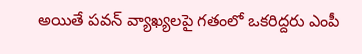అయితే పవన్ వ్యాఖ్యలపై గతంలో ఒకరిద్దరు ఎంపీ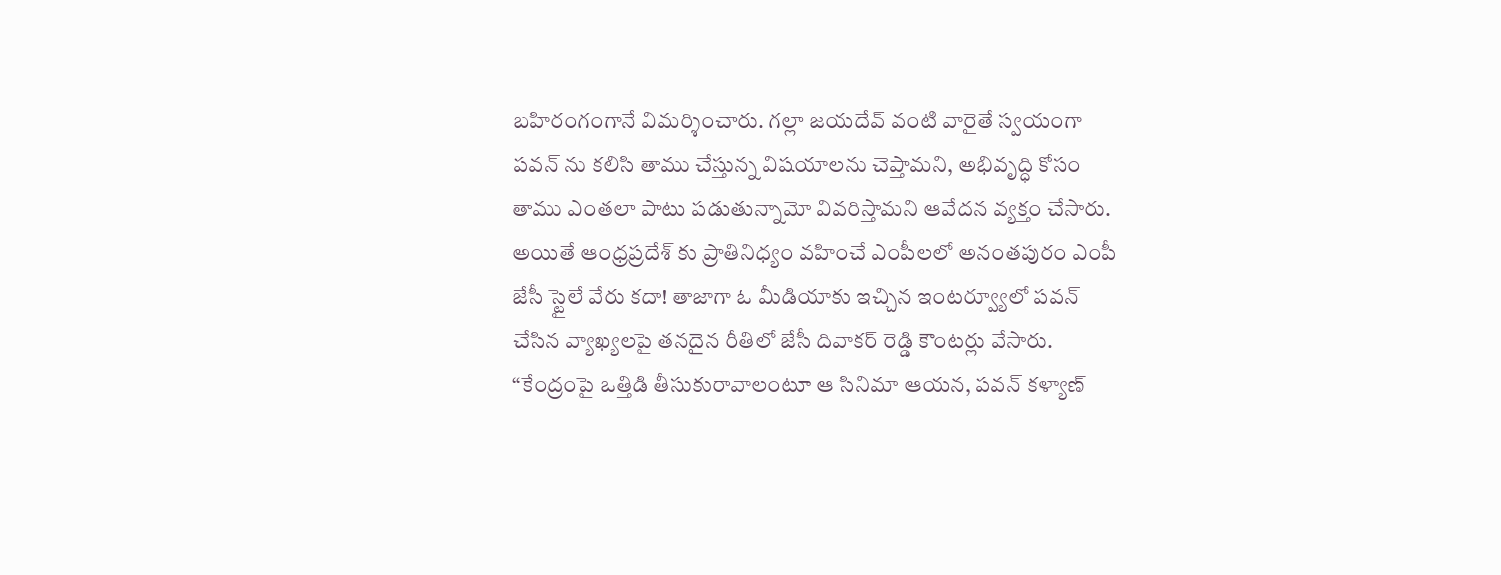బహిరంగంగానే విమర్శించారు. గల్లా జయదేవ్ వంటి వారైతే స్వయంగా పవన్ ను కలిసి తాము చేస్తున్న విషయాలను చెప్తామని, అభివృద్ధి కోసం తాము ఎంతలా పాటు పడుతున్నామో వివరిస్తామని ఆవేదన వ్యక్తం చేసారు. అయితే ఆంధ్రప్రదేశ్ కు ప్రాతినిధ్యం వహించే ఎంపీలలో అనంతపురం ఎంపీ జేసీ స్టైలే వేరు కదా! తాజాగా ఓ మీడియాకు ఇచ్చిన ఇంటర్వ్యూలో పవన్ చేసిన వ్యాఖ్యలపై తనదైన రీతిలో జేసీ దివాకర్ రెడ్డి కౌంటర్లు వేసారు.
“కేంద్రంపై ఒత్తిడి తీసుకురావాలంటూ ఆ సినిమా ఆయన, పవన్ కళ్యాణ్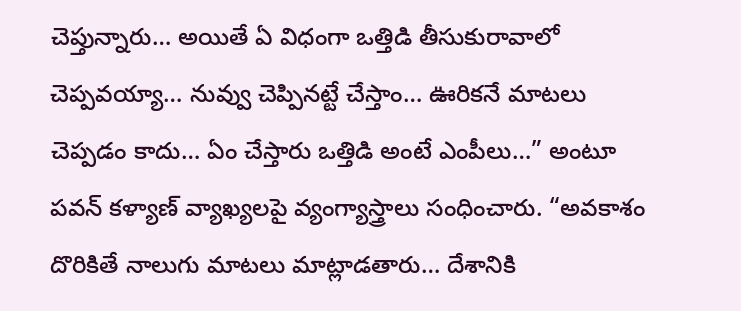చెప్తున్నారు… అయితే ఏ విధంగా ఒత్తిడి తీసుకురావాలో చెప్పవయ్యా… నువ్వు చెప్పినట్టే చేస్తాం… ఊరికనే మాటలు చెప్పడం కాదు… ఏం చేస్తారు ఒత్తిడి అంటే ఎంపీలు…” అంటూ పవన్ కళ్యాణ్ వ్యాఖ్యలపై వ్యంగ్యాస్త్రాలు సంధించారు. “అవకాశం దొరికితే నాలుగు మాటలు మాట్లాడతారు… దేశానికి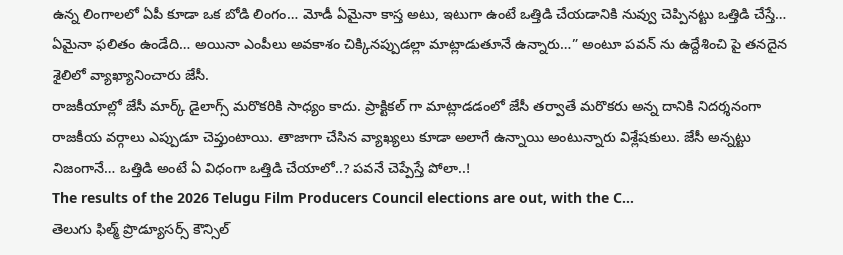ఉన్న లింగాలలో ఏపీ కూడా ఒక బోడి లింగం… మోడీ ఏమైనా కాస్త అటు, ఇటుగా ఉంటే ఒత్తిడి చేయడానికి నువ్వు చెప్పినట్టు ఒత్తిడి చేస్తే… ఏమైనా ఫలితం ఉండేది… అయినా ఎంపీలు అవకాశం చిక్కినప్పుడల్లా మాట్లాడుతూనే ఉన్నారు…” అంటూ పవన్ ను ఉద్దేశించి పై తనదైన శైలిలో వ్యాఖ్యానించారు జేసీ.
రాజకీయాల్లో జేసీ మార్క్ డైలాగ్స్ మరొకరికి సాధ్యం కాదు. ప్రాక్టికల్ గా మాట్లాడడంలో జేసీ తర్వాతే మరొకరు అన్న దానికి నిదర్శనంగా రాజకీయ వర్గాలు ఎప్పుడూ చెప్తుంటాయి. తాజాగా చేసిన వ్యాఖ్యలు కూడా అలాగే ఉన్నాయి అంటున్నారు విశ్లేషకులు. జేసీ అన్నట్టు నిజంగానే… ఒత్తిడి అంటే ఏ విధంగా ఒత్తిడి చేయాలో..? పవనే చెప్పేస్తే పోలా..!
The results of the 2026 Telugu Film Producers Council elections are out, with the C…
తెలుగు ఫిల్మ్ ప్రొడ్యూసర్స్ కౌన్సిల్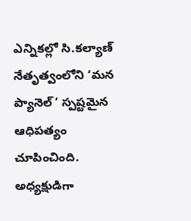ఎన్నికల్లో సి.కల్యాణ్ నేతృత్వంలోని ‘మన ప్యానెల్’ స్పష్టమైన ఆధిపత్యం చూపించింది. అధ్యక్షుడిగా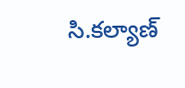సి.కల్యాణ్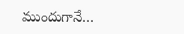ముందుగానే…